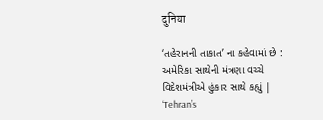दुनिया

‘તહેરાનની તાકાત’ ના કહેવામાં છે : અમેરિકા સાથેની મંત્રણા વચ્ચે વિદેશમંત્રીએ હુંકાર સાથે કહ્યું | ‘Tehran’s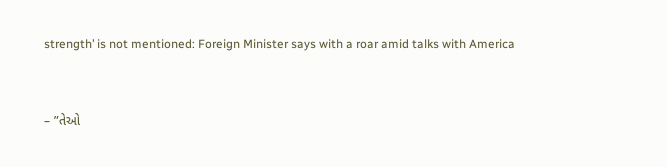strength’ is not mentioned: Foreign Minister says with a roar amid talks with America



– ”તેઓ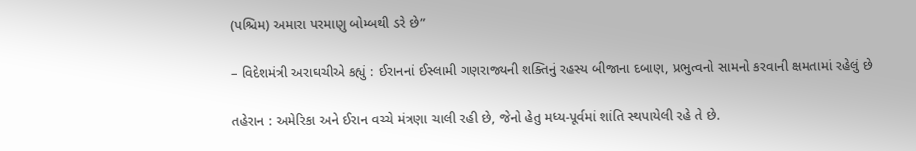(પશ્ચિમ) અમારા પરમાણુ બોમ્બથી ડરે છે”

– વિદેશમંત્રી અરાઘચીએ કહ્યું : ઈરાનનાં ઈસ્લામી ગણરાજ્યની શક્તિનું રહસ્ય બીજાના દબાણ, પ્રભુત્વનો સામનો કરવાની ક્ષમતામાં રહેલું છે

તહેરાન : અમેરિકા અને ઈરાન વચ્ચે મંત્રણા ચાલી રહી છે, જેનો હેતુ મધ્ય-પૂર્વમાં શાંતિ સ્થપાયેલી રહે તે છે.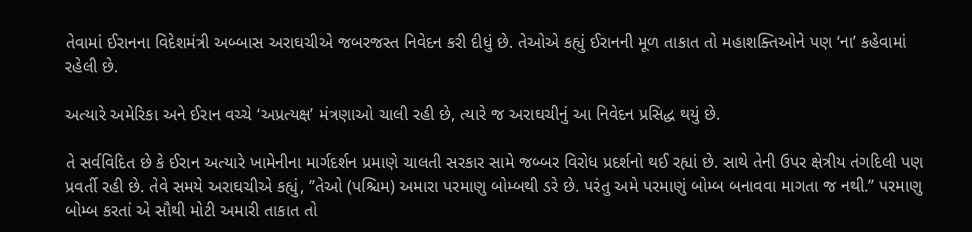તેવામાં ઈરાનના વિદેશમંત્રી અબ્બાસ અરાઘચીએ જબરજસ્ત નિવેદન કરી દીધું છે. તેઓએ કહ્યું ઈરાનની મૂળ તાકાત તો મહાશક્તિઓને પણ ‘ના’ કહેવામાં રહેલી છે.

અત્યારે અમેરિકા અને ઈરાન વચ્ચે ‘અપ્રત્યક્ષ’ મંત્રણાઓ ચાલી રહી છે, ત્યારે જ અરાઘચીનું આ નિવેદન પ્રસિદ્ધ થયું છે.

તે સર્વવિદિત છે કે ઈરાન અત્યારે ખામેનીના માર્ગદર્શન પ્રમાણે ચાલતી સરકાર સામે જબ્બર વિરોધ પ્રદર્શનો થઈ રહ્યાં છે. સાથે તેની ઉપર ક્ષેત્રીય તંગદિલી પણ પ્રવર્તી રહી છે. તેવે સમયે અરાઘચીએ કહ્યું, ”તેઓ (પશ્ચિમ) અમારા પરમાણુ બોમ્બથી ડરે છે. પરંતુ અમે પરમાણું બોમ્બ બનાવવા માગતા જ નથી.” પરમાણુ બોમ્બ કરતાં એ સૌથી મોટી અમારી તાકાત તો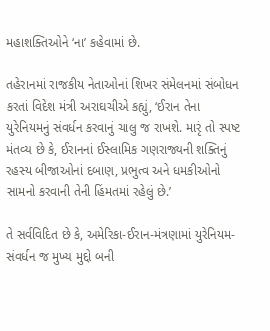મહાશક્તિઓને ‘ના’ કહેવામાં છે.

તહેરાનમાં રાજકીય નેતાઓનાં શિખર સંમેલનમાં સંબોધન કરતાં વિદેશ મંત્રી અરાઘચીએ કહ્યું, ‘ઈરાન તેના યુરેનિયમનું સંવર્ધન કરવાનું ચાલુ જ રાખશે. મારૃં તો સ્પષ્ટ મંતવ્ય છે કે, ઈરાનનાં ઈસ્લામિક ગણરાજ્યની શક્તિનું રહસ્ય બીજાઓનાં દબાણ, પ્રભુત્વ અને ધમકીઓનો સામનો કરવાની તેની હિંમતમાં રહેલું છે.’

તે સર્વવિદિત છે કે, અમેરિકા-ઈરાન-મંત્રણામાં યુરેનિયમ-સંવર્ધન જ મુખ્ય મુદ્દો બની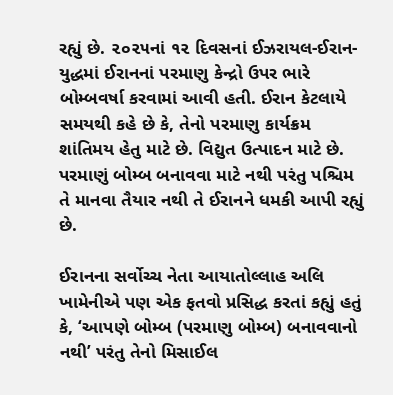રહ્યું છે. ૨૦૨૫નાં ૧૨ દિવસનાં ઈઝરાયલ-ઈરાન-યુદ્ધમાં ઈરાનનાં પરમાણુ કેન્દ્રો ઉપર ભારે બોમ્બવર્ષા કરવામાં આવી હતી. ઈરાન કેટલાયે સમયથી કહે છે કે, તેનો પરમાણુ કાર્યક્રમ શાંતિમય હેતુ માટે છે. વિદ્યુત ઉત્પાદન માટે છે. પરમાણું બોમ્બ બનાવવા માટે નથી પરંતુ પશ્ચિમ તે માનવા તૈયાર નથી તે ઈરાનને ધમકી આપી રહ્યું છે.

ઈરાનના સર્વોચ્ચ નેતા આયાતોલ્લાહ અલિ ખામેનીએ પણ એક ફતવો પ્રસિદ્ધ કરતાં કહ્યું હતું કે, ‘આપણે બોમ્બ (પરમાણુ બોમ્બ) બનાવવાનો નથી’ પરંતુ તેનો મિસાઈલ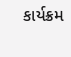કાર્યક્રમ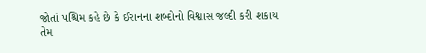જોતાં પશ્ચિમ કહે છે કે ઈરાનના શબ્દોનો વિશ્વાસ જલ્દી કરી શકાય તેમ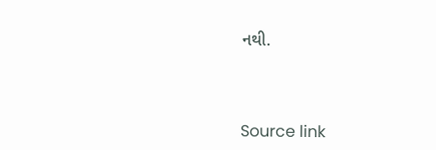નથી.



Source link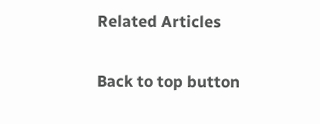Related Articles

Back to top button